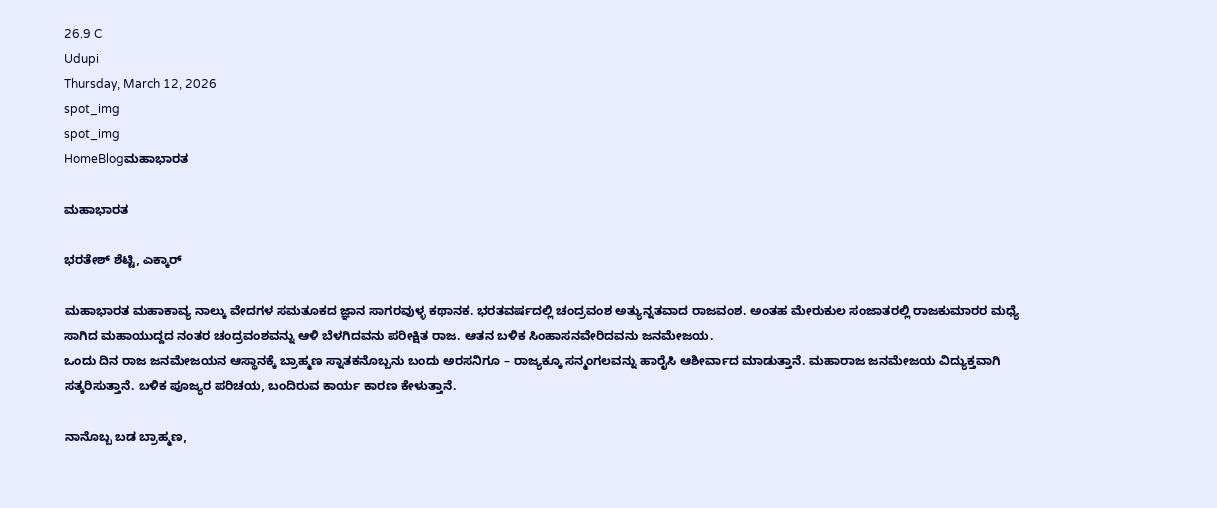26.9 C
Udupi
Thursday, March 12, 2026
spot_img
spot_img
HomeBlogಮಹಾಭಾರತ

ಮಹಾಭಾರತ

ಭರತೇಶ್ ಶೆಟ್ಟಿ, ಎಕ್ಕಾರ್

ಮಹಾಭಾರತ ಮಹಾಕಾವ್ಯ ನಾಲ್ಕು ವೇದಗಳ ಸಮತೂಕದ ಜ್ಞಾನ ಸಾಗರವುಳ್ಳ ಕಥಾನಕ. ಭರತವರ್ಷದಲ್ಲಿ ಚಂದ್ರವಂಶ ಅತ್ಯುನ್ನತವಾದ ರಾಜವಂಶ. ಅಂತಹ ಮೇರುಕುಲ ಸಂಜಾತರಲ್ಲಿ ರಾಜಕುಮಾರರ ಮಧ್ಯೆ ಸಾಗಿದ ಮಹಾಯುದ್ದದ ನಂತರ ಚಂದ್ರವಂಶವನ್ನು ಆಳಿ ಬೆಳಗಿದವನು ಪರೀಕ್ಷಿತ ರಾಜ. ಆತನ ಬಳಿಕ ಸಿಂಹಾಸನವೇರಿದವನು ಜನಮೇಜಯ.
ಒಂದು ದಿನ ರಾಜ ಜನಮೇಜಯನ ಆಸ್ಥಾನಕ್ಕೆ ಬ್ರಾಹ್ಮಣ ಸ್ನಾತಕನೊಬ್ಬನು ಬಂದು ಅರಸನಿಗೂ – ರಾಜ್ಯಕ್ಕೂ ಸನ್ಮಂಗಲವನ್ನು ಹಾರೈಸಿ ಆಶೀರ್ವಾದ ಮಾಡುತ್ತಾನೆ. ಮಹಾರಾಜ ಜನಮೇಜಯ ವಿದ್ಯುಕ್ತವಾಗಿ ಸತ್ಕರಿಸುತ್ತಾನೆ. ಬಳಿಕ ಪೂಜ್ಯರ ಪರಿಚಯ, ಬಂದಿರುವ ಕಾರ್ಯ ಕಾರಣ ಕೇಳುತ್ತಾನೆ.

ನಾನೊಬ್ಬ ಬಡ ಬ್ರಾಹ್ಮಣ,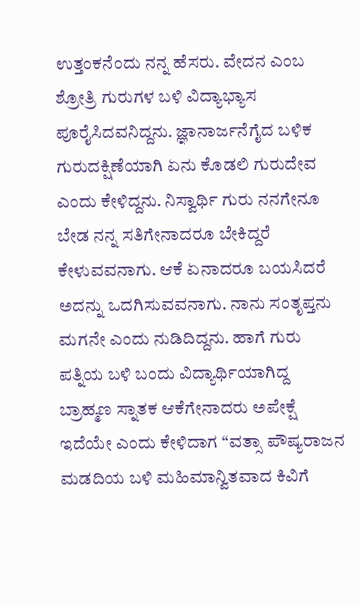ಉತ್ತಂಕನೆಂದು ನನ್ನ ಹೆಸರು. ವೇದನ ಎಂಬ ಶ್ರೋತ್ರಿ ಗುರುಗಳ ಬಳಿ ವಿದ್ಯಾಭ್ಯಾಸ ಪೂರೈಸಿದವನಿದ್ದನು. ಜ್ಞಾನಾರ್ಜನೆಗೈದ ಬಳಿಕ ಗುರುದಕ್ಷಿಣೆಯಾಗಿ ಏನು ಕೊಡಲಿ ಗುರುದೇವ ಎಂದು ಕೇಳಿದ್ದನು. ನಿಸ್ವಾರ್ಥಿ ಗುರು ನನಗೇನೂ ಬೇಡ ನನ್ನ ಸತಿಗೇನಾದರೂ ಬೇಕಿದ್ದರೆ ಕೇಳುವವನಾಗು. ಆಕೆ ಏನಾದರೂ ಬಯಸಿದರೆ ಅದನ್ನು ಒದಗಿಸುವವನಾಗು. ನಾನು ಸಂತೃಪ್ತನು ಮಗನೇ ಎಂದು ನುಡಿದಿದ್ದನು. ಹಾಗೆ ಗುರು ಪತ್ನಿಯ ಬಳಿ ಬಂದು ವಿದ್ಯಾರ್ಥಿಯಾಗಿದ್ದ ಬ್ರಾಹ್ಮಣ ಸ್ನಾತಕ ಆಕೆಗೇನಾದರು ಅಪೇಕ್ಷೆ ಇದೆಯೇ ಎಂದು ಕೇಳಿದಾಗ “ವತ್ಸಾ ಪೌಷ್ಯರಾಜನ ಮಡದಿಯ ಬಳಿ ಮಹಿಮಾನ್ವಿತವಾದ ಕಿವಿಗೆ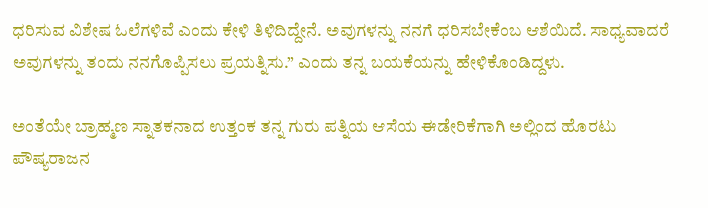ಧರಿಸುವ ವಿಶೇಷ ಓಲೆಗಳಿವೆ ಎಂದು ಕೇಳಿ ತಿಳಿದಿದ್ದೇನೆ. ಅವುಗಳನ್ನು ನನಗೆ ಧರಿಸಬೇಕೆಂಬ ಆಶೆಯಿದೆ. ಸಾಧ್ಯವಾದರೆ ಅವುಗಳನ್ನು ತಂದು ನನಗೊಪ್ಪಿಸಲು ಪ್ರಯತ್ನಿಸು.” ಎಂದು ತನ್ನ ಬಯಕೆಯನ್ನು ಹೇಳಿಕೊಂಡಿದ್ದಳು.

ಅಂತೆಯೇ ಬ್ರಾಹ್ಮಣ ಸ್ನಾತಕನಾದ ಉತ್ತಂಕ ತನ್ನ ಗುರು ಪತ್ನಿಯ ಆಸೆಯ ಈಡೇರಿಕೆಗಾಗಿ ಅಲ್ಲಿಂದ ಹೊರಟು ಪೌಷ್ಯರಾಜನ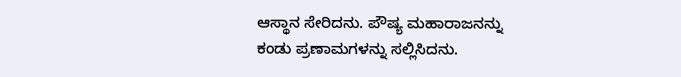ಆಸ್ಥಾನ ಸೇರಿದನು. ಪೌಷ್ಯ ಮಹಾರಾಜನನ್ನು ಕಂಡು ಪ್ರಣಾಮಗಳನ್ನು ಸಲ್ಲಿಸಿದನು.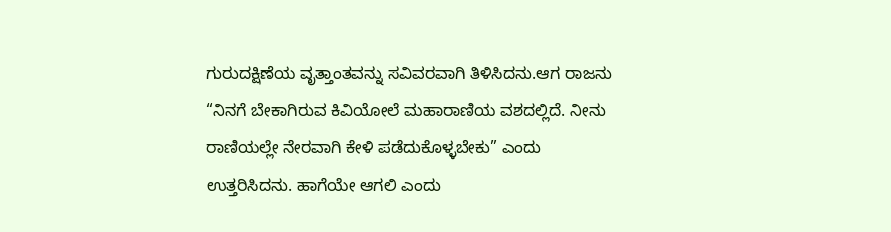ಗುರುದಕ್ಷಿಣೆಯ ವೃತ್ತಾಂತವನ್ನು ಸವಿವರವಾಗಿ ತಿಳಿಸಿದನು.ಆಗ ರಾಜನು “ನಿನಗೆ ಬೇಕಾಗಿರುವ ಕಿವಿಯೋಲೆ ಮಹಾರಾಣಿಯ ವಶದಲ್ಲಿದೆ. ನೀನು ರಾಣಿಯಲ್ಲೇ ನೇರವಾಗಿ ಕೇಳಿ ಪಡೆದುಕೊಳ್ಳಬೇಕು” ಎಂದು ಉತ್ತರಿಸಿದನು. ಹಾಗೆಯೇ ಆಗಲಿ ಎಂದು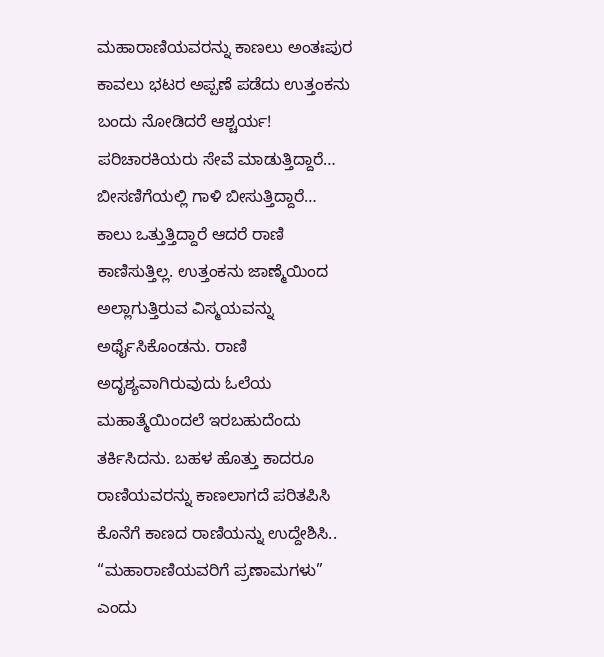ಮಹಾರಾಣಿಯವರನ್ನು ಕಾಣಲು ಅಂತಃಪುರ ಕಾವಲು ಭಟರ ಅಪ್ಪಣೆ ಪಡೆದು ಉತ್ತಂಕನು ಬಂದು ನೋಡಿದರೆ ಆಶ್ಚರ್ಯ! ಪರಿಚಾರಕಿಯರು ಸೇವೆ ಮಾಡುತ್ತಿದ್ದಾರೆ… ಬೀಸಣಿಗೆಯಲ್ಲಿ ಗಾಳಿ ಬೀಸುತ್ತಿದ್ದಾರೆ… ಕಾಲು ಒತ್ತುತ್ತಿದ್ದಾರೆ ಆದರೆ ರಾಣಿ ಕಾಣಿಸುತ್ತಿಲ್ಲ. ಉತ್ತಂಕನು ಜಾಣ್ಮೆಯಿಂದ ಅಲ್ಲಾಗುತ್ತಿರುವ ವಿಸ್ಮಯವನ್ನು ಅರ್ಥೈಸಿಕೊಂಡನು. ರಾಣಿ ಅದೃಶ್ಯವಾಗಿರುವುದು ಓಲೆಯ ಮಹಾತ್ಮೆಯಿಂದಲೆ ಇರಬಹುದೆಂದು ತರ್ಕಿಸಿದನು. ಬಹಳ ಹೊತ್ತು ಕಾದರೂ ರಾಣಿಯವರನ್ನು ಕಾಣಲಾಗದೆ ಪರಿತಪಿಸಿ ಕೊನೆಗೆ ಕಾಣದ ರಾಣಿಯನ್ನು ಉದ್ದೇಶಿಸಿ.. “ಮಹಾರಾಣಿಯವರಿಗೆ ಪ್ರಣಾಮಗಳು” ಎಂದು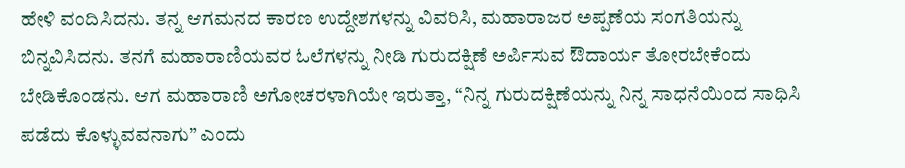ಹೇಳಿ ವಂದಿಸಿದನು. ತನ್ನ ಆಗಮನದ ಕಾರಣ ಉದ್ದೇಶಗಳನ್ನು ವಿವರಿಸಿ, ಮಹಾರಾಜರ ಅಪ್ಪಣೆಯ ಸಂಗತಿಯನ್ನು ಬಿನ್ನವಿಸಿದನು. ತನಗೆ ಮಹಾರಾಣಿಯವರ ಓಲೆಗಳನ್ನು ನೀಡಿ ಗುರುದಕ್ಷಿಣೆ ಅರ್ಪಿಸುವ ಔದಾರ್ಯ ತೋರಬೇಕೆಂದು ಬೇಡಿಕೊಂಡನು. ಆಗ ಮಹಾರಾಣಿ ಅಗೋಚರಳಾಗಿಯೇ ಇರುತ್ತಾ, “ನಿನ್ನ ಗುರುದಕ್ಷಿಣೆಯನ್ನು ನಿನ್ನ ಸಾಧನೆಯಿಂದ ಸಾಧಿಸಿ ಪಡೆದು ಕೊಳ್ಳುವವನಾಗು” ಎಂದು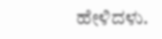ಹೇಳಿದಳು.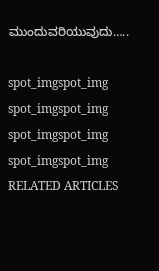ಮುಂದುವರಿಯುವುದು…..

spot_imgspot_img
spot_imgspot_img
spot_imgspot_img
spot_imgspot_img
RELATED ARTICLES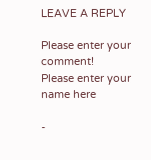LEAVE A REPLY

Please enter your comment!
Please enter your name here

-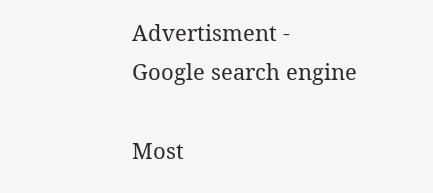Advertisment -
Google search engine

Most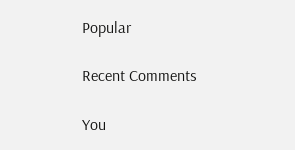Popular

Recent Comments

You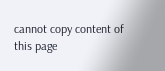cannot copy content of this page